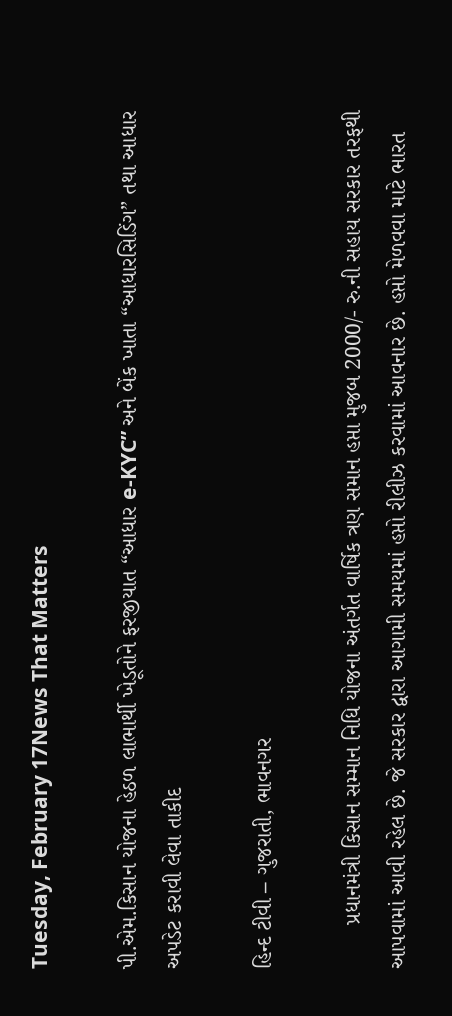Tuesday, February 17News That Matters

પી.એમ.કિસાન યોજના હેઠળ લાભાર્થી ખેડૂતોને ફરજીયાત “આધાર e-KYC” અને બેંક ખાતા “આધારસિડિંગ” તથા આધાર અપડેટ કરાવી લેવા તાકીદ

હિન્દ ટીવી – ગુજરાતી, ભાવનગર

       પ્રધાનમંત્રી કિસાન સમ્માન નિધિ યોજના અંતર્ગત વાર્ષિક ત્રણ સમાન હપ્તા મુજબ 2000/- રુ.ની સહાય સરકાર તરફથી આપવામાં આવી રહેલ છે. જે સરકાર દ્વારા આગામી સમયમાં હપ્તો રીલીઝ કરવામાં આવનાર છે. હપ્તો મેળવવા માટે ભારત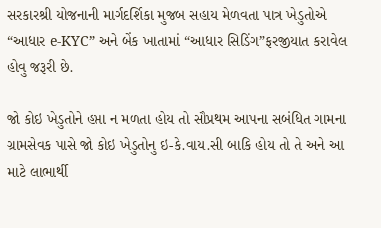સરકારશ્રી યોજનાની માર્ગદર્શિકા મુજબ સહાય મેળવતા પાત્ર ખેડુતોએ “આધાર e-KYC” અને બેંક ખાતામાં “આધાર સિડિંગ”ફરજીયાત કરાવેલ હોવુ જરૂરી છે.

જો કોઇ ખેડુતોને હપ્તા ન મળતા હોય તો સૌપ્રથમ આપના સબંધિત ગામના ગ્રામસેવક પાસે જો કોઇ ખેડુતોનુ ઇ-કે.વાય.સી બાકિ હોય તો તે અને આ માટે લાભાર્થી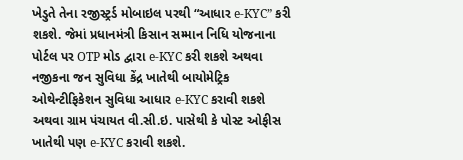ખેડુતે તેના રજીસ્ટ્રર્ડ મોબાઇલ પરથી “આધાર e-KYC” કરી શકશે. જેમાં પ્રધાનમંત્રી કિસાન સમ્માન નિધિ યોજનાના પોર્ટલ પર OTP મોડ દ્વારા e-KYC કરી શકશે અથવા નજીકના જન સુવિધા કેંદ્ર ખાતેથી બાયોમેટ્રિક ઓથેન્ટીફિકેશન સુવિધા આધાર e-KYC કરાવી શકશે અથવા ગ્રામ પંચાયત વી.સી.ઇ. પાસેથી કે પોસ્ટ ઓફીસ ખાતેથી પણ e-KYC કરાવી શકશે.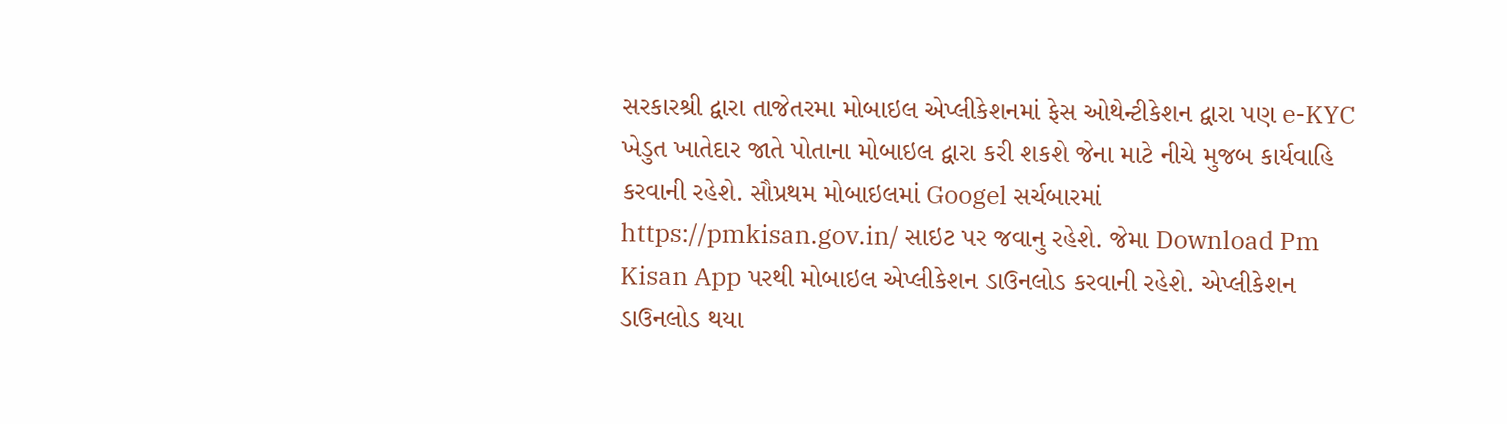સરકારશ્રી દ્વારા તાજેતરમા મોબાઇલ એપ્લીકેશનમાં ફેસ ઓથેન્ટીકેશન દ્વારા પણ e-KYC ખેડુત ખાતેદાર જાતે પોતાના મોબાઇલ દ્વારા કરી શકશે જેના માટે નીચે મુજબ કાર્યવાહિ કરવાની રહેશે. સૌપ્રથમ મોબાઇલમાં Googel સર્ચબારમાં https://pmkisan.gov.in/ સાઇટ પર જવાનુ રહેશે. જેમા Download Pm Kisan App પરથી મોબાઇલ એપ્લીકેશન ડાઉનલોડ કરવાની રહેશે. એપ્લીકેશન ડાઉનલોડ થયા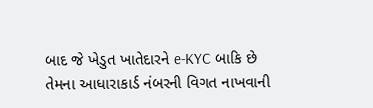બાદ જે ખેડુત ખાતેદારને e-KYC બાકિ છે તેમના આધારાકાર્ડ નંબરની વિગત નાખવાની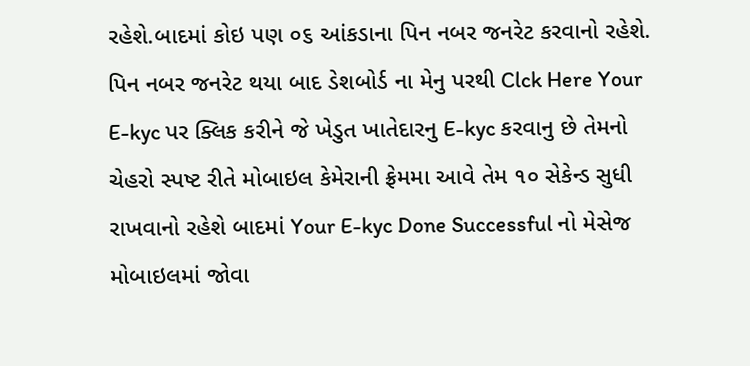રહેશે.બાદમાં કોઇ પણ ૦૬ આંકડાના પિન નબર જનરેટ કરવાનો રહેશે. પિન નબર જનરેટ થયા બાદ ડેશબોર્ડ ના મેનુ પરથી Clck Here Your E-kyc પર ક્લિક કરીને જે ખેડુત ખાતેદારનુ E-kyc કરવાનુ છે તેમનો ચેહરો સ્પષ્ટ રીતે મોબાઇલ કેમેરાની ફ્રેમમા આવે તેમ ૧૦ સેકેન્ડ સુધી રાખવાનો રહેશે બાદમાં Your E-kyc Done Successful નો મેસેજ મોબાઇલમાં જોવા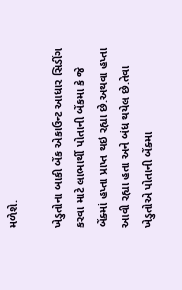મળેશે.

ખેડુતોના બાકી બેંક એકાઉન્ટ આધાર સિડીંગ કરવા માટે લાભાર્થી પોતાની બેંકમા કે જે બેંક્માં હપ્તા પ્રાપ્ત થઇ રહ્યા છે.અથવા હપ્તા આવી રહ્યા હતા અને બંધ થયેલ છે.તેવા ખેડુતોએ પોતાની બેંક્મા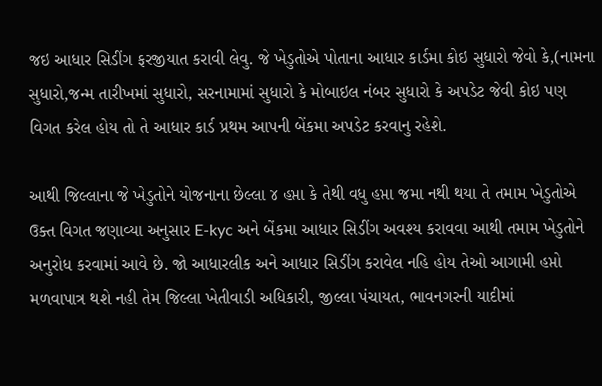જઇ આધાર સિડીંગ ફરજીયાત કરાવી લેવુ. જે ખેડુતોએ પોતાના આધાર કાર્ડમા કોઇ સુધારો જેવો કે,(નામના સુધારો,જન્મ તારીખમાં સુધારો, સરનામામાં સુધારો કે મોબાઇલ નંબર સુધારો કે અપડેટ જેવી કોઇ પણ વિગત કરેલ હોય તો તે આધાર કાર્ડ પ્રથમ આપની બેંકમા અપડેટ કરવાનુ રહેશે.

આથી જિલ્લાના જે ખેડુતોને યોજનાના છેલ્લા ૪ હપ્તા કે તેથી વધુ હપ્તા જમા નથી થયા તે તમામ ખેડુતોએ ઉક્ત વિગત જણાવ્યા અનુસાર E-kyc અને બેંકમા આધાર સિડીંગ અવશ્ય કરાવવા આથી તમામ ખેડુતોને અનુરોધ કરવામાં આવે છે. જો આધારલીક અને આધાર સિડીંગ કરાવેલ નહિ હોય તેઓ આગામી હપ્તો મળવાપાત્ર થશે નહી તેમ જિલ્લા ખેતીવાડી અધિકારી, જીલ્લા પંચાયત, ભાવનગરની યાદીમાં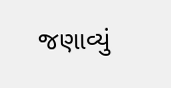જણાવ્યું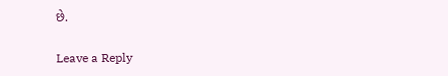છે.

Leave a Reply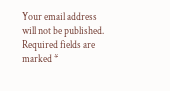Your email address will not be published. Required fields are marked *